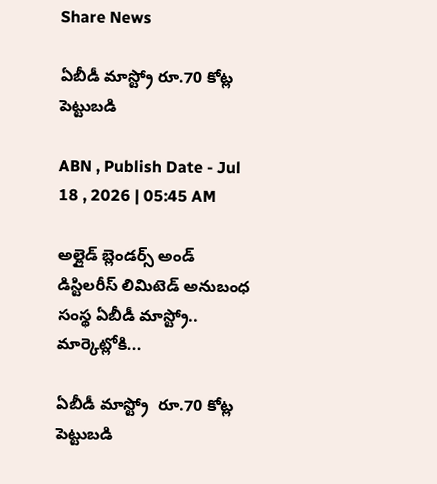Share News

ఏబీడీ మాస్ట్రో రూ.70 కోట్ల పెట్టుబడి

ABN , Publish Date - Jul 18 , 2026 | 05:45 AM

అల్లైడ్‌ బ్లెండర్స్‌ అండ్‌ డిస్టిలరీస్‌ లిమిటెడ్‌ అనుబంధ సంస్థ ఏబీడీ మాస్ట్రో.. మార్కెట్లోకి...

ఏబీడీ మాస్ట్రో  రూ.70 కోట్ల పెట్టుబడి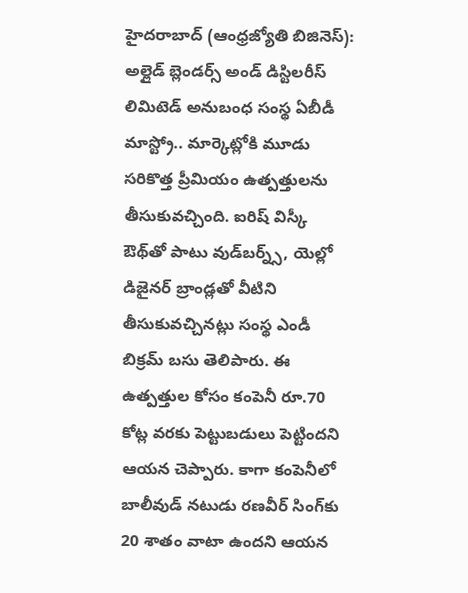హైదరాబాద్‌ (ఆంధ్రజ్యోతి బిజినెస్‌): అల్లైడ్‌ బ్లెండర్స్‌ అండ్‌ డిస్టిలరీస్‌ లిమిటెడ్‌ అనుబంధ సంస్థ ఏబీడీ మాస్ట్రో.. మార్కెట్లోకి మూడు సరికొత్త ప్రీమియం ఉత్పత్తులను తీసుకువచ్చింది. ఐరిష్‌ విస్కీ ఔథ్‌తో పాటు వుడ్‌బర్న్స్‌, యెల్లో డిజైనర్‌ బ్రాండ్లతో వీటిని తీసుకువచ్చినట్లు సంస్థ ఎండీ బిక్రమ్‌ బసు తెలిపారు. ఈ ఉత్పత్తుల కోసం కంపెనీ రూ.70 కోట్ల వరకు పెట్టుబడులు పెట్టిందని ఆయన చెప్పారు. కాగా కంపెనీలో బాలీవుడ్‌ నటుడు రణవీర్‌ సింగ్‌కు 20 శాతం వాటా ఉందని ఆయన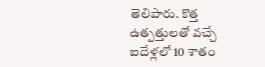తెలిపారు. కొత్త ఉత్పత్తులతో వచ్చే ఐదేళ్లలో 10 శాతం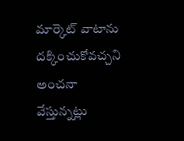మార్కెట్‌ వాటాను దక్కించుకోవచ్చని అంచనా వేస్తున్నట్లు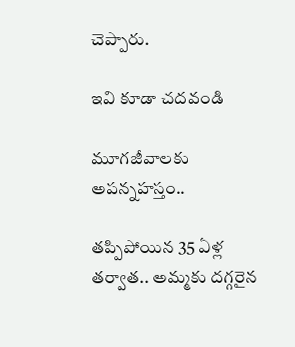చెప్పారు.

ఇవి కూడా చదవండి

మూగజీవాలకు అపన్నహస్తం..

తప్పిపోయిన 35 ఏళ్ల తర్వాత.. అమ్మకు దగ్గరైన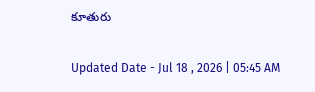కూతురు

Updated Date - Jul 18 , 2026 | 05:45 AM